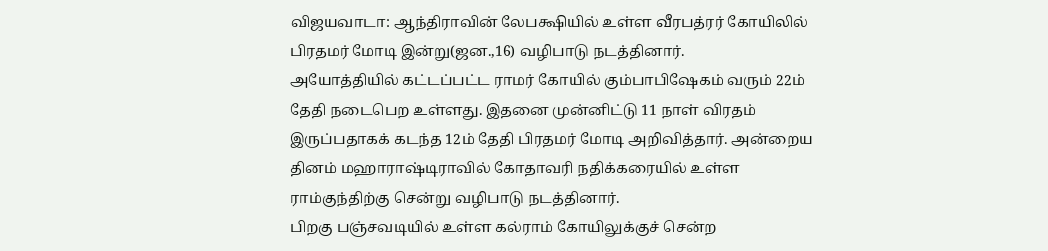விஜயவாடா: ஆந்திராவின் லேபக்ஷியில் உள்ள வீரபத்ரர் கோயிலில் பிரதமர் மோடி இன்று(ஜன.,16) வழிபாடு நடத்தினார்.
அயோத்தியில் கட்டப்பட்ட ராமர் கோயில் கும்பாபிஷேகம் வரும் 22ம் தேதி நடைபெற உள்ளது. இதனை முன்னிட்டு 11 நாள் விரதம் இருப்பதாகக் கடந்த 12ம் தேதி பிரதமர் மோடி அறிவித்தார். அன்றைய தினம் மஹாராஷ்டிராவில் கோதாவரி நதிக்கரையில் உள்ள ராம்குந்திற்கு சென்று வழிபாடு நடத்தினார்.
பிறகு பஞ்சவடியில் உள்ள கல்ராம் கோயிலுக்குச் சென்ற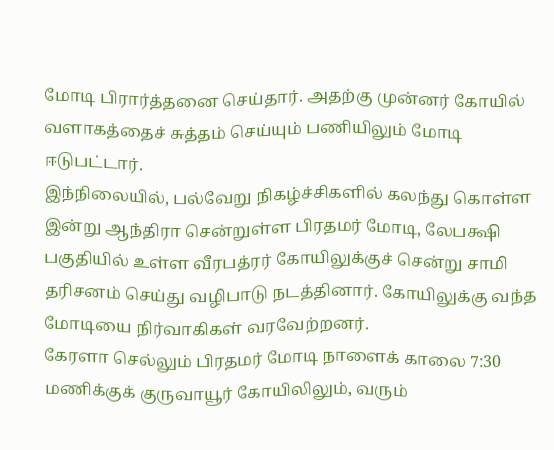மோடி பிரார்த்தனை செய்தார். அதற்கு முன்னர் கோயில் வளாகத்தைச் சுத்தம் செய்யும் பணியிலும் மோடி ஈடுபட்டார்.
இந்நிலையில், பல்வேறு நிகழ்ச்சிகளில் கலந்து கொள்ள இன்று ஆந்திரா சென்றுள்ள பிரதமர் மோடி, லேபக்ஷி பகுதியில் உள்ள வீரபத்ரர் கோயிலுக்குச் சென்று சாமி தரிசனம் செய்து வழிபாடு நடத்தினார். கோயிலுக்கு வந்த மோடியை நிர்வாகிகள் வரவேற்றனர்.
கேரளா செல்லும் பிரதமர் மோடி நாளைக் காலை 7:30 மணிக்குக் குருவாயூர் கோயிலிலும், வரும்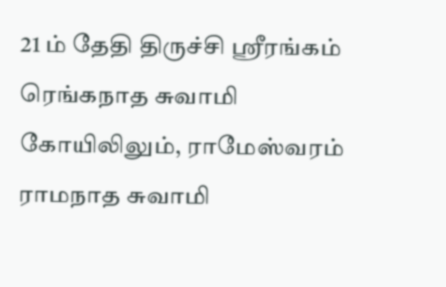21 ம் தேதி திருச்சி ஸ்ரீரங்கம் ரெங்கநாத சுவாமி கோயிலிலும், ராமேஸ்வரம் ராமநாத சுவாமி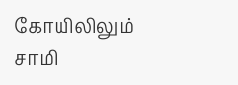கோயிலிலும் சாமி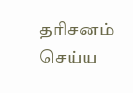தரிசனம் செய்ய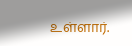உள்ளார்.